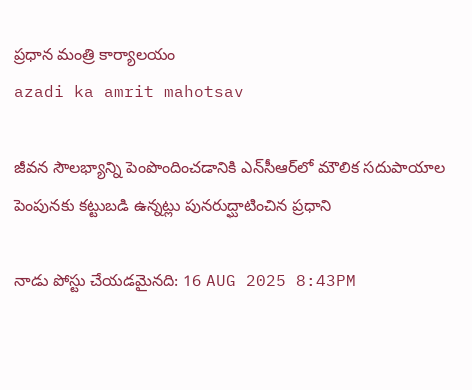ప్రధాన మంత్రి కార్యాలయం
azadi ka amrit mahotsav

జీవన సౌలభ్యాన్ని పెంపొందించడానికి ఎన్‌సీఆర్‌లో మౌలిక సదుపాయాల పెంపునకు కట్టుబడి ఉన్నట్లు పునరుద్ఘాటించిన ప్రధాని

నాడు పోస్టు చేయడమైనది: 16 AUG 2025 8:43PM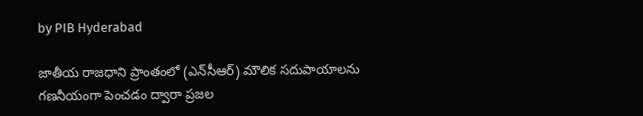by PIB Hyderabad

జాతీయ రాజధాని ప్రాంతంలో (ఎన్‌సీఆర్) మౌలిక సదుపాయాలను గణనీయంగా పెంచడం ద్వారా ప్రజల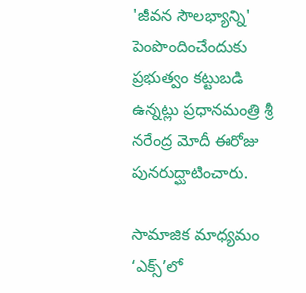'జీవన సౌలభ్యాన్ని' పెంపొందించేందుకు ప్రభుత్వం కట్టుబడి ఉన్నట్లు ప్రధానమంత్రి శ్రీ నరేంద్ర మోదీ ఈరోజు పునరుద్ఘాటించారు.

సామాజిక మాధ్యమం ‘ఎక్స్’లో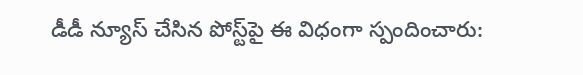డీడీ న్యూస్ చేసిన పోస్ట్‌పై ఈ విధంగా స్పందించారు: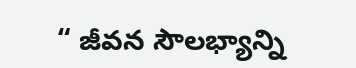“ జీవన సౌలభ్యాన్ని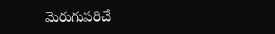మెరుగుపరిచే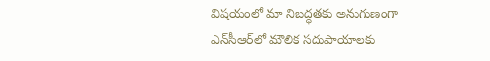విషయంలో మా నిబద్ధతకు అనుగుణంగా ఎన్‌సీఆర్‌లో మౌలిక సదుపాయాలకు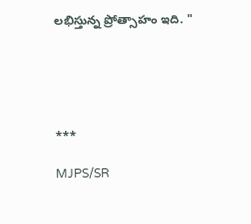లభిస్తున్న ప్రోత్సాహం ఇది. "





***

MJPS/SR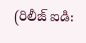(రిలీజ్ ఐడి: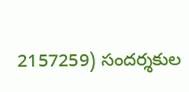2157259) సందర్శకుల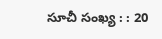సూచీ సంఖ్య : : 20